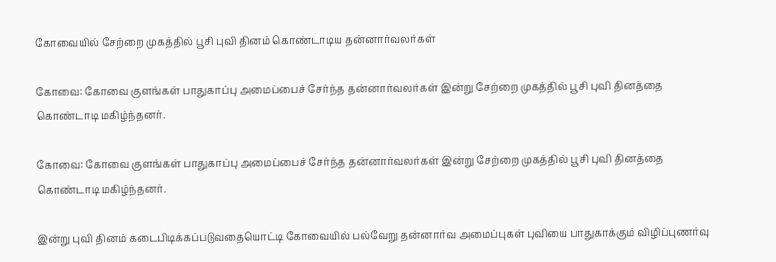கோவையில் சேற்றை முகத்தில் பூசி புவி தினம் கொண்டாடிய தன்னார்வலர்கள்

கோவை: கோவை குளங்கள் பாதுகாப்பு அமைப்பைச் சேர்ந்த தன்னார்வலர்கள் இன்று சேற்றை முகத்தில் பூசி புவி தினத்தை கொண்டாடி மகிழ்ந்தனர்.

கோவை: கோவை குளங்கள் பாதுகாப்பு அமைப்பைச் சேர்ந்த தன்னார்வலர்கள் இன்று சேற்றை முகத்தில் பூசி புவி தினத்தை கொண்டாடி மகிழ்ந்தனர்.

இன்று புவி தினம் கடைபிடிக்கப்படுவதையொட்டி கோவையில் பல்வேறு தன்னார்வ அமைப்புகள் புவியை பாதுகாக்கும் விழிப்புணர்வு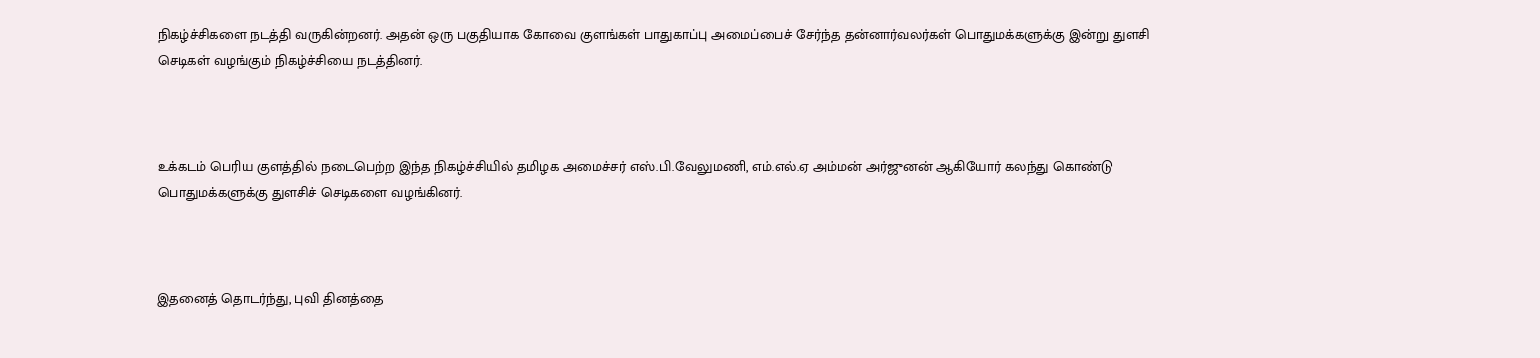நிகழ்ச்சிகளை நடத்தி வருகின்றனர். அதன் ஒரு பகுதியாக கோவை குளங்கள் பாதுகாப்பு அமைப்பைச் சேர்ந்த தன்னார்வலர்கள் பொதுமக்களுக்கு இன்று துளசி செடிகள் வழங்கும் நிகழ்ச்சியை நடத்தினர்.



உக்கடம் பெரிய குளத்தில் நடைபெற்ற இந்த நிகழ்ச்சியில் தமிழக அமைச்சர் எஸ்.பி.வேலுமணி, எம்.எல்.ஏ அம்மன் அர்ஜுனன் ஆகியோர் கலந்து கொண்டு பொதுமக்களுக்கு துளசிச் செடிகளை வழங்கினர்.



இதனைத் தொடர்ந்து, புவி தினத்தை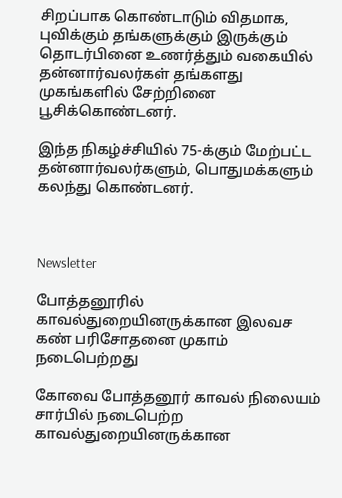சிறப்பாக கொண்டாடும் விதமாக, புவிக்கும் தங்களுக்கும் இருக்கும் தொடர்பினை உணர்த்தும் வகையில் தன்னார்வலர்கள் தங்களது முகங்களில் சேற்றினை பூசிக்கொண்டனர்.

இந்த நிகழ்ச்சியில் 75-க்கும் மேற்பட்ட தன்னார்வலர்களும், பொதுமக்களும் கலந்து கொண்டனர்.



Newsletter

போத்தனூரில் காவல்துறையினருக்கான இலவச கண் பரிசோதனை முகாம் நடைபெற்றது

கோவை போத்தனூர் காவல் நிலையம் சார்பில் நடைபெற்ற காவல்துறையினருக்கான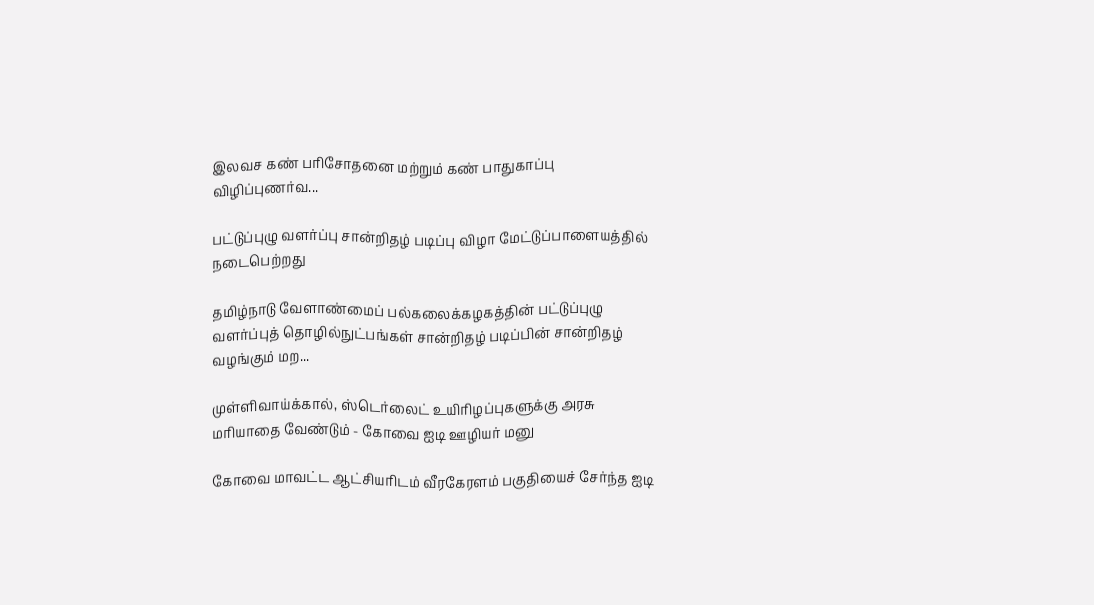இலவச கண் பரிசோதனை மற்றும் கண் பாதுகாப்பு விழிப்புணர்வ...

பட்டுப்புழு வளர்ப்பு சான்றிதழ் படிப்பு விழா மேட்டுப்பாளையத்தில் நடைபெற்றது

தமிழ்நாடு வேளாண்மைப் பல்கலைக்கழகத்தின் பட்டுப்புழு வளர்ப்புத் தொழில்நுட்பங்கள் சான்றிதழ் படிப்பின் சான்றிதழ் வழங்கும் மற...

முள்ளிவாய்க்கால், ஸ்டெர்லைட் உயிரிழப்புகளுக்கு அரசு மரியாதை வேண்டும் - கோவை ஐடி ஊழியர் மனு

கோவை மாவட்ட ஆட்சியரிடம் வீரகேரளம் பகுதியைச் சேர்ந்த ஐடி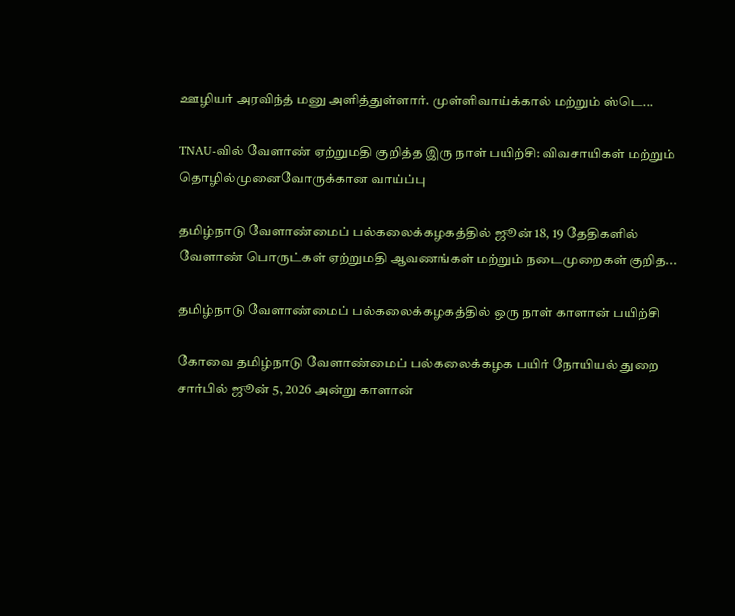ஊழியர் அரவிந்த் மனு அளித்துள்ளார். முள்ளிவாய்க்கால் மற்றும் ஸ்டெ...

TNAU-வில் வேளாண் ஏற்றுமதி குறித்த இரு நாள் பயிற்சி: விவசாயிகள் மற்றும் தொழில்முனைவோருக்கான வாய்ப்பு

தமிழ்நாடு வேளாண்மைப் பல்கலைக்கழகத்தில் ஜூன் 18, 19 தேதிகளில் வேளாண் பொருட்கள் ஏற்றுமதி ஆவணங்கள் மற்றும் நடைமுறைகள் குறித...

தமிழ்நாடு வேளாண்மைப் பல்கலைக்கழகத்தில் ஒரு நாள் காளான் பயிற்சி

கோவை தமிழ்நாடு வேளாண்மைப் பல்கலைக்கழக பயிர் நோயியல் துறை சார்பில் ஜூன் 5, 2026 அன்று காளான்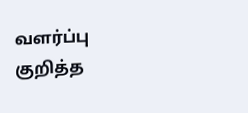வளர்ப்பு குறித்த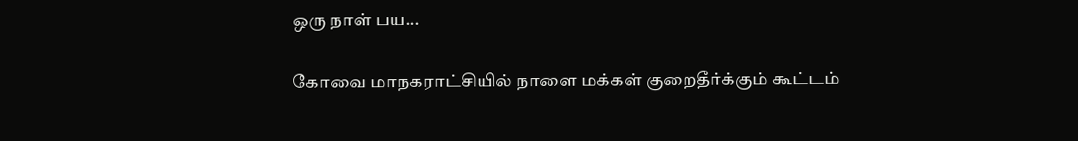ஒரு நாள் பய...

கோவை மாநகராட்சியில் நாளை மக்கள் குறைதீர்க்கும் கூட்டம்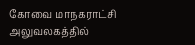கோவை மாநகராட்சி அலுவலகத்தில்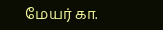மேயர் கா.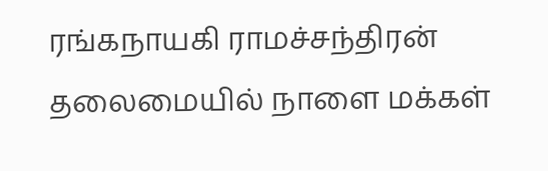ரங்கநாயகி ராமச்சந்திரன் தலைமையில் நாளை மக்கள்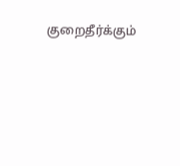குறைதீர்க்கும்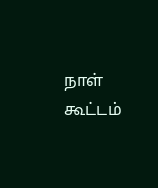நாள் கூட்டம்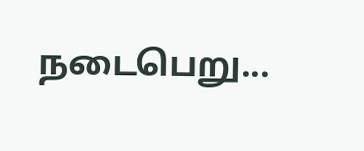நடைபெறு...